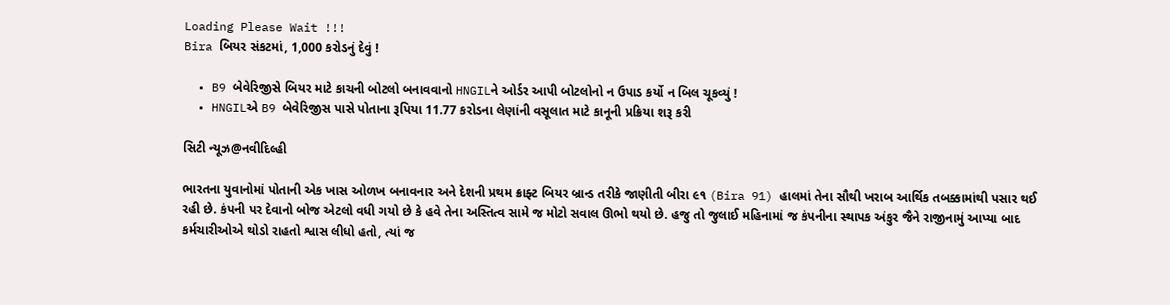Loading Please Wait !!!
Bira બિયર સંકટમાં, 1,000 કરોડનું દેવું !

  • B9 બેવેરિજીસે બિયર માટે કાચની બોટલો બનાવવાનો HNGILને ઓર્ડર આપી બોટલોનો ન ઉપાડ કર્યો ન બિલ ચૂકવ્યું !
  • HNGILએ B9 બેવેરિજીસ પાસે પોતાના રૂપિયા 11.77 કરોડના લેણાંની વસૂલાત માટે કાનૂની પ્રક્રિયા શરૂ કરી

સિટી ન્યૂઝ@નવીદિલ્હી

ભારતના યુવાનોમાં પોતાની એક ખાસ ઓળખ બનાવનાર અને દેશની પ્રથમ ક્રાફ્ટ બિયર બ્રાન્ડ તરીકે જાણીતી બીરા ૯૧ (Bira 91) હાલમાં તેના સૌથી ખરાબ આર્થિક તબક્કામાંથી પસાર થઈ રહી છે. કંપની પર દેવાનો બોજ એટલો વધી ગયો છે કે હવે તેના અસ્તિત્વ સામે જ મોટો સવાલ ઊભો થયો છે. હજુ તો જુલાઈ મહિનામાં જ કંપનીના સ્થાપક અંકુર જૈને રાજીનામું આપ્યા બાદ કર્મચારીઓએ થોડો રાહતો શ્વાસ લીધો હતો, ત્યાં જ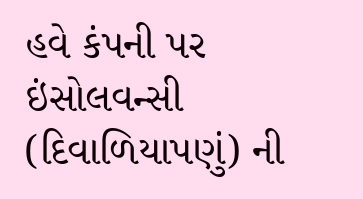હવે કંપની પર ઇંસોલવન્સી (દિવાળિયાપણું) ની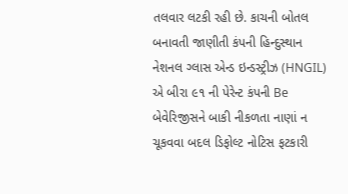તલવાર લટકી રહી છે. કાચની બોતલ બનાવતી જાણીતી કંપની હિન્દુસ્થાન નેશનલ ગ્લાસ એન્ડ ઇન્ડસ્ટ્રીઝ (HNGIL) એ બીરા ૯૧ ની પેરેન્ટ કંપની Be બેવેરિજીસને બાકી નીકળતા નાણાં ન ચૂકવવા બદલ ડિફોલ્ટ નોટિસ ફટકારી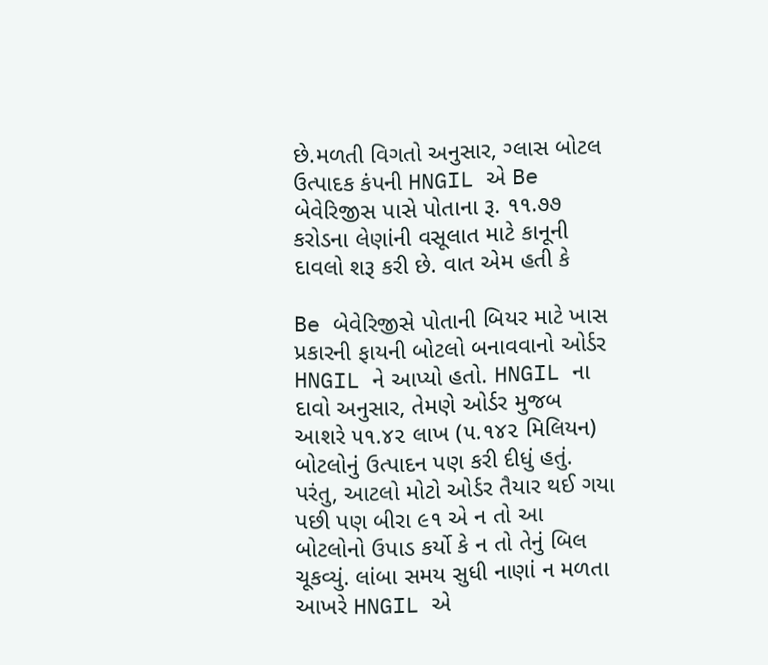છે.મળતી વિગતો અનુસાર, ગ્લાસ બોટલ ઉત્પાદક કંપની HNGIL એ Be બેવેરિજીસ પાસે પોતાના રૂ. ૧૧.૭૭ કરોડના લેણાંની વસૂલાત માટે કાનૂની દાવલો શરૂ કરી છે. વાત એમ હતી કે

Be બેવેરિજીસે પોતાની બિયર માટે ખાસ પ્રકારની ફાયની બોટલો બનાવવાનો ઓર્ડર HNGIL ને આપ્યો હતો. HNGIL ના દાવો અનુસાર, તેમણે ઓર્ડર મુજબ આશરે ૫૧.૪૨ લાખ (૫.૧૪૨ મિલિયન) બોટલોનું ઉત્પાદન પણ કરી દીધું હતું. પરંતુ, આટલો મોટો ઓર્ડર તૈયાર થઈ ગયા પછી પણ બીરા ૯૧ એ ન તો આ બોટલોનો ઉપાડ કર્યો કે ન તો તેનું બિલ ચૂકવ્યું. લાંબા સમય સુધી નાણાં ન મળતા આખરે HNGIL એ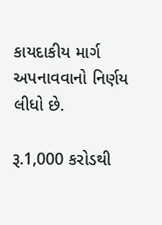કાયદાકીય માર્ગ અપનાવવાનો નિર્ણય લીધો છે.

રૂ.1,000 કરોડથી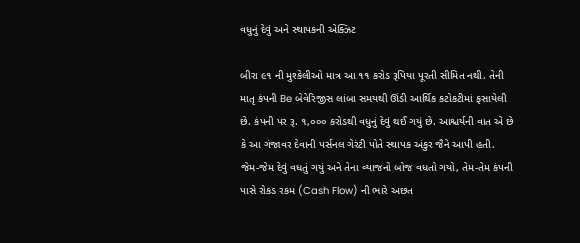વધુનું દેવું અને સ્થાપકની એક્ઝિટ

બીરા ૯૧ ની મુશ્કેલીઓ માત્ર આ ૧૧ કરોડ રૂપિયા પૂરતી સીમિત નથી. તેની માતૃ કંપની Be બેવેરિજીસ લાંબા સમયથી ઊંડી આર્થિક કટોકટીમાં ફસાયેલી છે. કંપની પર રૂ. ૧,૦૦૦ કરોડથી વધુનું દેવું થઈ ગયું છે. આશ્ચર્યની વાત એ છે કે આ ગંજાવર દેવાની પર્સનલ ગેરંટી પોતે સ્થાપક અંકુર જૈને આપી હતી. જેમ-જેમ દેવું વધતું ગયું અને તેના વ્યાજનો બોજ વધતો ગયો, તેમ-તેમ કંપની પાસે રોકડ રકમ (Cash Flow) ની ભારે અછત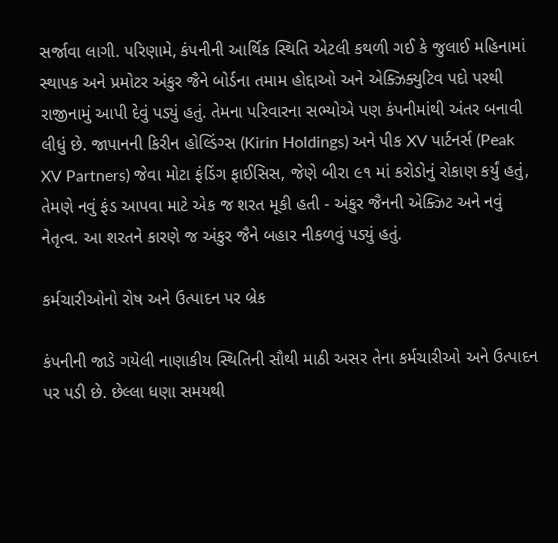સર્જાવા લાગી. પરિણામે, કંપનીની આર્થિક સ્થિતિ એટલી કથળી ગઈ કે જુલાઈ મહિનામાં સ્થાપક અને પ્રમોટર અંકુર જૈને બોર્ડના તમામ હોદ્દાઓ અને એક્ઝિક્યુટિવ પદો પરથી રાજીનામું આપી દેવું પડ્યું હતું. તેમના પરિવારના સભ્યોએ પણ કંપનીમાંથી અંતર બનાવી લીધું છે. જાપાનની કિરીન હોલ્ડિંગ્સ (Kirin Holdings) અને પીક XV પાર્ટનર્સ (Peak XV Partners) જેવા મોટા ફંડિંગ ફાઈસિસ, જેણે બીરા ૯૧ માં કરોડોનું રોકાણ કર્યું હતું, તેમણે નવું ફંડ આપવા માટે એક જ શરત મૂકી હતી - અંકુર જૈનની એક્ઝિટ અને નવું નેતૃત્વ. આ શરતને કારણે જ અંકુર જૈને બહાર નીકળવું પડ્યું હતું.

કર્મચારીઓનો રોષ અને ઉત્પાદન પર બ્રેક

કંપનીની જાડે ગયેલી નાણાકીય સ્થિતિની સૌથી માઠી અસર તેના કર્મચારીઓ અને ઉત્પાદન પર પડી છે. છેલ્લા ધણા સમયથી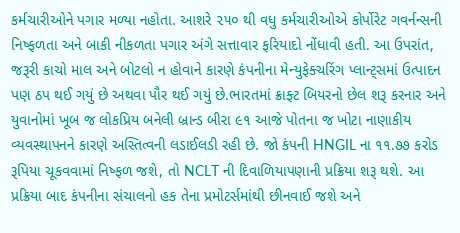કર્મચારીઓને પગાર મળ્યા નહોતા. આશરે ૨૫૦ થી વધુ કર્મચારીઓએ કોર્પોરેટ ગવર્નન્સની નિષ્ફળતા અને બાકી નીકળતા પગાર અંગે સત્તાવાર ફરિયાદો નોંધાવી હતી. આ ઉપરાંત, જરૂરી કાચો માલ અને બોટલો ન હોવાને કારણે કંપનીના મેન્યુફેક્ચરિંગ પ્લાન્ટ્સમાં ઉત્પાદન પણ ઠપ થઈ ગયું છે અથવા પૌર થઈ ગયું છે.ભારતમાં ક્રાફ્ટ બિયરનો છેલ શરૂ કરનાર અને યુવાનોમાં ખૂબ જ લોકપ્રિય બનેલી બ્રાન્ડ બીરા ૯૧ આજે પોતના જ ખોટા નાણાકીય વ્યવસ્થાપનને કારણે અસ્તિત્વની લડાઈલડી રહી છે. જો કંપની HNGIL ના ૧૧.૭૭ કરોડ રૂપિયા ચૂકવવામાં નિષ્ફળ જશે, તો NCLT ની દિવાળિયાપણાની પ્રક્રિયા શરૂ થશે. આ પ્રક્રિયા બાદ કંપનીના સંચાલનો હક તેના પ્રમોટર્સમાંથી છીનવાઈ જશે અને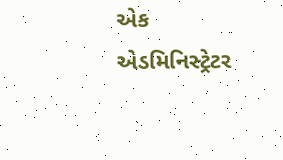એક એડમિનિસ્ટ્રેટર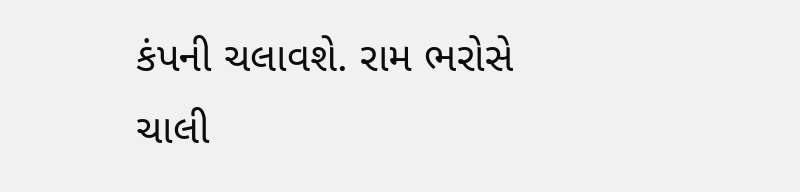કંપની ચલાવશે. રામ ભરોસે ચાલી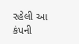રહેલી આ કંપની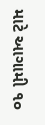માટે આગામી ૧૦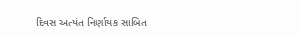દિવસ અત્યંત નિર્ણાયક સાબિત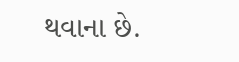થવાના છે.